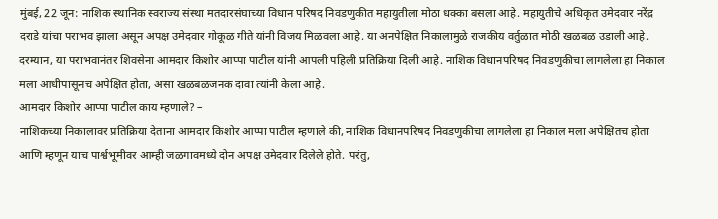मुंबई, 22 जून: नाशिक स्थानिक स्वराज्य संस्था मतदारसंघाच्या विधान परिषद निवडणुकीत महायुतीला मोठा धक्का बसला आहे. महायुतीचे अधिकृत उमेदवार नरेंद्र दराडे यांचा पराभव झाला असून अपक्ष उमेदवार गोकूळ गीते यांनी विजय मिळवला आहे. या अनपेक्षित निकालामुळे राजकीय वर्तुळात मोठी खळबळ उडाली आहे. दरम्यान, या पराभवानंतर शिवसेना आमदार किशोर आप्पा पाटील यांनी आपली पहिली प्रतिक्रिया दिली आहे. नाशिक विधानपरिषद निवडणुकीचा लागलेला हा निकाल मला आधीपासूनच अपेक्षित होता, असा खळबळजनक दावा त्यांनी केला आहे.
आमदार किशोर आप्पा पाटील काय म्हणाले? –
नाशिकच्या निकालावर प्रतिक्रिया देताना आमदार किशोर आप्पा पाटील म्हणाले की, नाशिक विधानपरिषद निवडणुकीचा लागलेला हा निकाल मला अपेक्षितच होता आणि म्हणून याच पार्श्वभूमीवर आम्ही जळगावमध्ये दोन अपक्ष उमेदवार दिलेले होते. परंतु,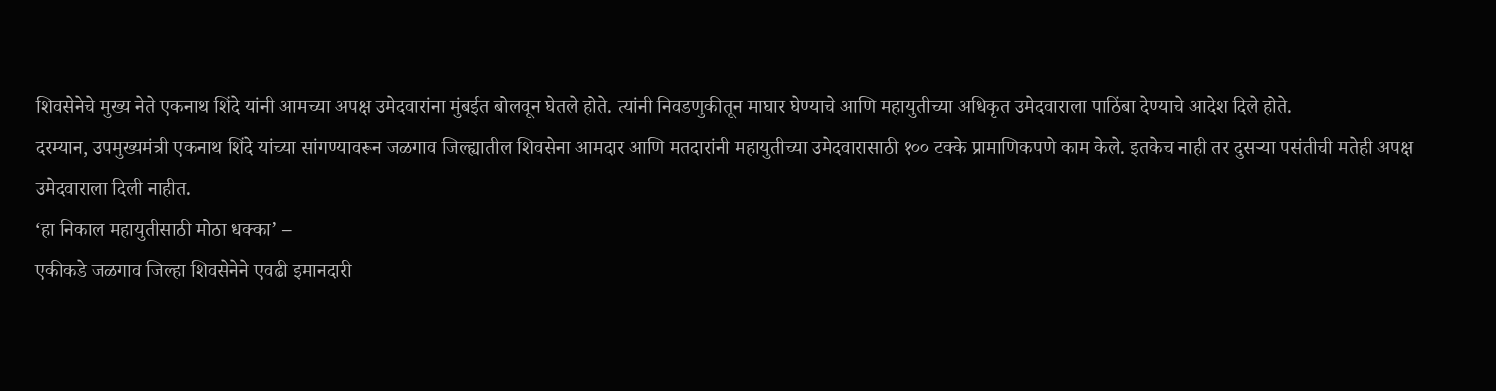शिवसेनेचे मुख्य नेते एकनाथ शिंदे यांनी आमच्या अपक्ष उमेदवारांना मुंबईत बोलवून घेतले होते. त्यांनी निवडणुकीतून माघार घेण्याचे आणि महायुतीच्या अधिकृत उमेदवाराला पाठिंबा देण्याचे आदेश दिले होते.
दरम्यान, उपमुख्यमंत्री एकनाथ शिंदे यांच्या सांगण्यावरून जळगाव जिल्ह्यातील शिवसेना आमदार आणि मतदारांनी महायुतीच्या उमेदवारासाठी १०० टक्के प्रामाणिकपणे काम केले. इतकेच नाही तर दुसऱ्या पसंतीची मतेही अपक्ष उमेदवाराला दिली नाहीत.
‘हा निकाल महायुतीसाठी मोठा धक्का’ –
एकीकडे जळगाव जिल्हा शिवसेनेने एवढी इमानदारी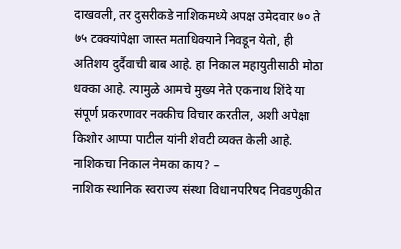दाखवली, तर दुसरीकडे नाशिकमध्ये अपक्ष उमेदवार ७० ते ७५ टक्क्यांपेक्षा जास्त मताधिक्याने निवडून येतो, ही अतिशय दुर्दैवाची बाब आहे. हा निकाल महायुतीसाठी मोठा धक्का आहे. त्यामुळे आमचे मुख्य नेते एकनाथ शिंदे या संपूर्ण प्रकरणावर नक्कीच विचार करतील, अशी अपेक्षा किशोर आप्पा पाटील यांनी शेवटी व्यक्त केली आहे.
नाशिकचा निकाल नेमका काय? –
नाशिक स्थानिक स्वराज्य संस्था विधानपरिषद निवडणुकीत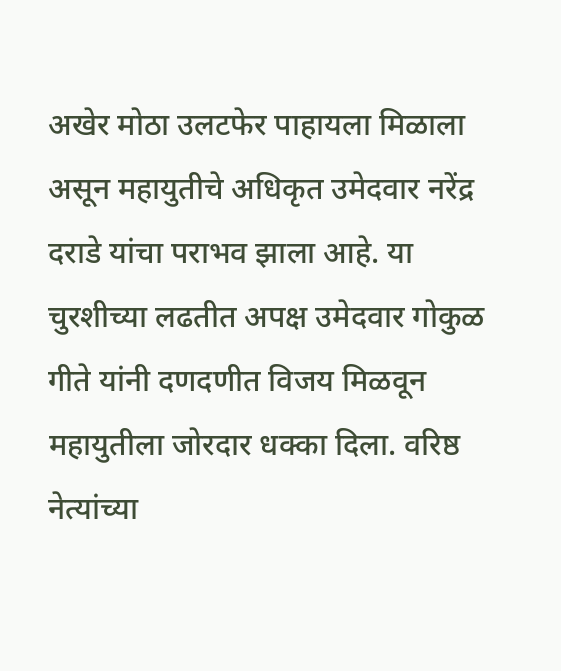अखेर मोठा उलटफेर पाहायला मिळाला असून महायुतीचे अधिकृत उमेदवार नरेंद्र दराडे यांचा पराभव झाला आहे. या चुरशीच्या लढतीत अपक्ष उमेदवार गोकुळ गीते यांनी दणदणीत विजय मिळवून महायुतीला जोरदार धक्का दिला. वरिष्ठ नेत्यांच्या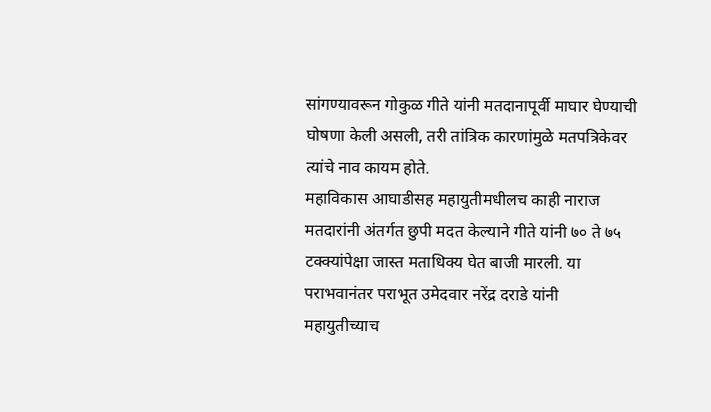सांगण्यावरून गोकुळ गीते यांनी मतदानापूर्वी माघार घेण्याची घोषणा केली असली, तरी तांत्रिक कारणांमुळे मतपत्रिकेवर त्यांचे नाव कायम होते.
महाविकास आघाडीसह महायुतीमधीलच काही नाराज मतदारांनी अंतर्गत छुपी मदत केल्याने गीते यांनी ७० ते ७५ टक्क्यांपेक्षा जास्त मताधिक्य घेत बाजी मारली. या पराभवानंतर पराभूत उमेदवार नरेंद्र दराडे यांनी महायुतीच्याच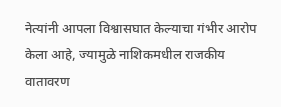नेत्यांनी आपला विश्वासघात केल्याचा गंभीर आरोप केला आहे, ज्यामुळे नाशिकमधील राजकीय वातावरण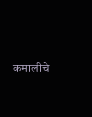कमालीचे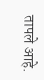तापले आहे.